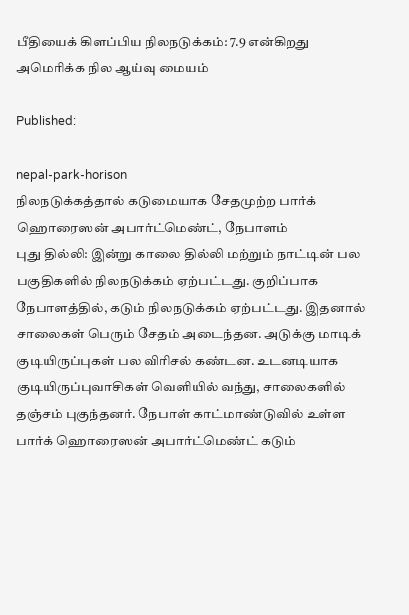பீதியைக் கிளப்பிய நிலநடுக்கம்: 7.9 என்கிறது அமெரிக்க நில ஆய்வு மையம்

Published:

nepal-park-horison
நிலநடுக்கத்தால் கடுமையாக சேதமுற்ற பார்க் ஹொரைஸன் அபார்ட்மெண்ட், நேபாளம்
புது தில்லி: இன்று காலை தில்லி மற்றும் நாட்டின் பல பகுதிகளில் நிலநடுக்கம் ஏற்பட்டது. குறிப்பாக நேபாளத்தில், கடும் நிலநடுக்கம் ஏற்பட்டது. இதனால் சாலைகள் பெரும் சேதம் அடைந்தன. அடுக்கு மாடிக் குடியிருப்புகள் பல விரிசல் கண்டன. உடனடியாக குடியிருப்புவாசிகள் வெளியில் வந்து, சாலைகளில் தஞ்சம் புகுந்தனர். நேபாள் காட்மாண்டுவில் உள்ள பார்க் ஹொரைஸன் அபார்ட்மெண்ட் கடும்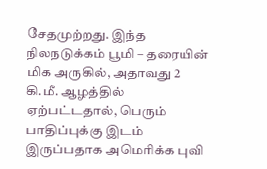சேதமுற்றது. இந்த நிலநடுக்கம் பூமி – தரையின் மிக அருகில், அதாவது 2 கி.மீ. ஆழத்தில் ஏற்பட்டதால், பெரும் பாதிப்புக்கு இடம் இருப்பதாக அமெரிக்க புவி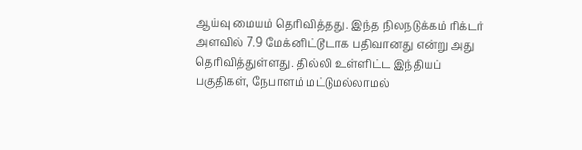ஆய்வு மையம் தெரிவித்தது. இந்த நிலநடுக்கம் ரிக்டர் அளவில் 7.9 மேக்னிட்டூடாக பதிவானது என்று அது தெரிவித்துள்ளது. தில்லி உள்ளிட்ட இந்தியப் பகுதிகள், நேபாளம் மட்டுமல்லாமல்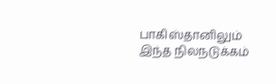பாகிஸ்தானிலும் இந்த நிலநடுக்கம்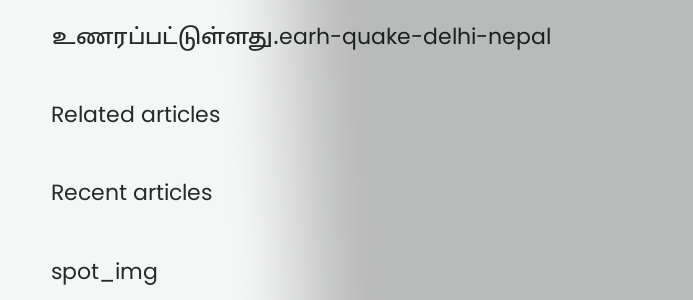உணரப்பட்டுள்ளது.earh-quake-delhi-nepal

Related articles

Recent articles

spot_img